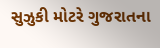સુઝુકી મોટરે ગુજરાતના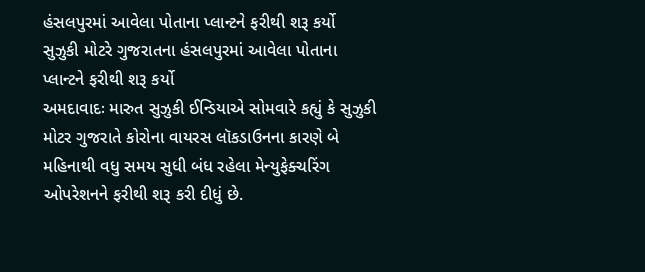હંસલપુરમાં આવેલા પોતાના પ્લાન્ટને ફરીથી શરૂ કર્યો
સુઝુકી મોટરે ગુજરાતના હંસલપુરમાં આવેલા પોતાના પ્લાન્ટને ફરીથી શરૂ કર્યો
અમદાવાદઃ મારુત સુઝુકી ઈન્ડિયાએ સોમવારે કહ્યું કે સુઝુકી મોટર ગુજરાતે કોરોના વાયરસ લૉકડાઉનના કારણે બે મહિનાથી વધુ સમય સુધી બંધ રહેલા મેન્યુફેક્ચરિંગ ઓપરેશનને ફરીથી શરૂ કરી દીધું છે.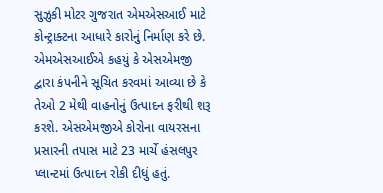સુઝુકી મોટર ગુજરાત એમએસઆઈ માટે કોન્ટ્રાક્ટના આધારે કારોનું નિર્માણ કરે છે. એમએસઆઈએ કહયું કે એસએમજી દ્વારા કંપનીને સૂચિત કરવમાં આવ્યા છે કે તેઓ 2 મેથી વાહનોનું ઉત્પાદન ફરીથી શરૂ કરશે. એસએમજીએ કોરોના વાયરસના પ્રસારની તપાસ માટે 23 માર્ચે હંસલપુર પ્લાન્ટમાં ઉત્પાદન રોકી દીધું હતું.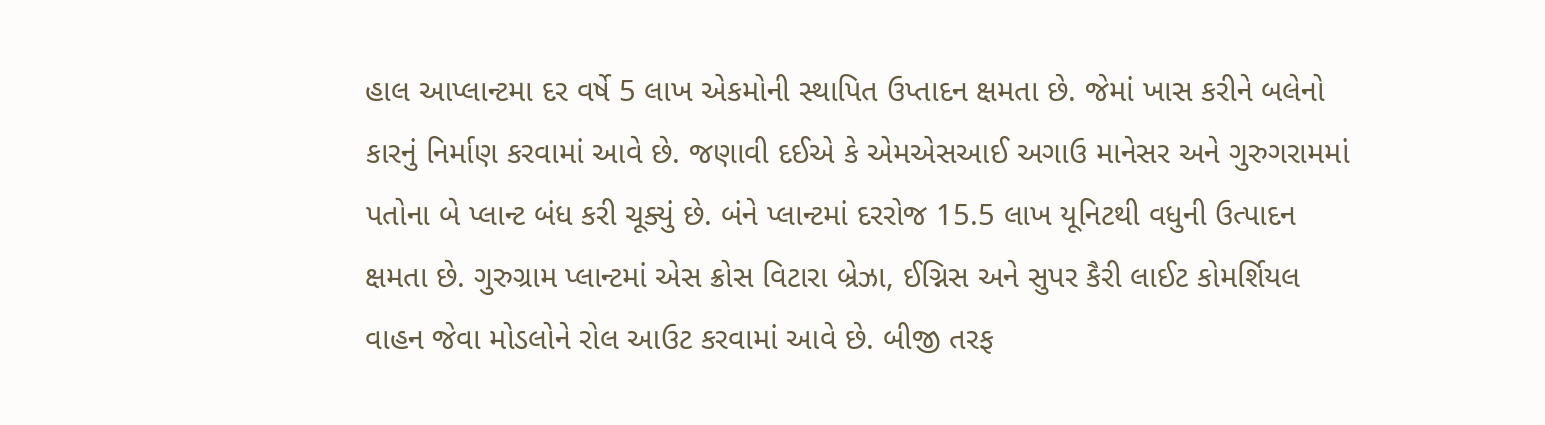હાલ આપ્લાન્ટમા દર વર્ષે 5 લાખ એકમોની સ્થાપિત ઉપ્તાદન ક્ષમતા છે. જેમાં ખાસ કરીને બલેનો કારનું નિર્માણ કરવામાં આવે છે. જણાવી દઈએ કે એમએસઆઈ અગાઉ માનેસર અને ગુરુગરામમાં પતોના બે પ્લાન્ટ બંધ કરી ચૂક્યું છે. બંને પ્લાન્ટમાં દરરોજ 15.5 લાખ યૂનિટથી વધુની ઉત્પાદન ક્ષમતા છે. ગુરુગ્રામ પ્લાન્ટમાં એસ ક્રોસ વિટારા બ્રેઝા, ઈગ્નિસ અને સુપર કૈરી લાઈટ કોમર્શિયલ વાહન જેવા મોડલોને રોલ આઉટ કરવામાં આવે છે. બીજી તરફ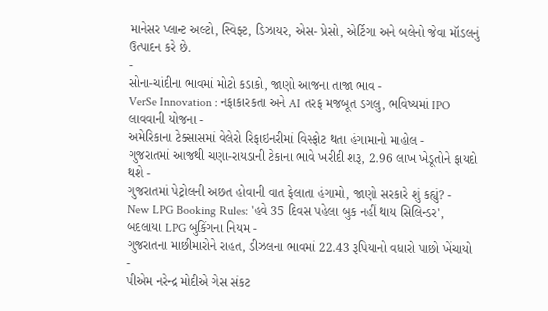માનેસર પ્લાન્ટ અલ્ટો, સ્વિફ્ટ, ડિઝાયર, એસ- પ્રેસો, એર્ટિગા અને બલેનો જેવા મૉડલનું ઉત્પાદન કરે છે.
-
સોના-ચાંદીના ભાવમાં મોટો કડાકો, જાણો આજના તાજા ભાવ -
VerSe Innovation : નફાકારકતા અને AI તરફ મજબૂત ડગલુ, ભવિષ્યમાં IPO લાવવાની યોજના -
અમેરિકાના ટેક્સાસમાં વેલેરો રિફાઇનરીમાં વિસ્ફોટ થતા હંગામાનો માહોલ -
ગુજરાતમાં આજથી ચણા-રાયડાની ટેકાના ભાવે ખરીદી શરૂ, 2.96 લાખ ખેડૂતોને ફાયદો થશે -
ગુજરાતમાં પેટ્રોલની અછત હોવાની વાત ફેલાતા હંગામો, જાણો સરકારે શું કહ્યું? -
New LPG Booking Rules: 'હવે 35 દિવસ પહેલા બુક નહીં થાય સિલિન્ડર', બદલાયા LPG બુકિંગના નિયમ -
ગુજરાતના માછીમારોને રાહત, ડીઝલના ભાવમાં 22.43 રૂપિયાનો વધારો પાછો ખેંચાયો -
પીએમ નરેન્દ્ર મોદીએ ગેસ સંકટ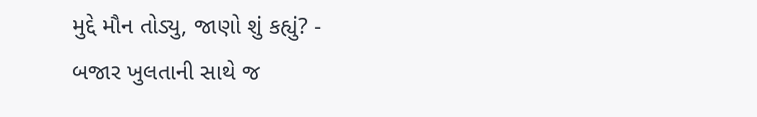મુદ્દે મૌન તોડ્યુ, જાણો શું કહ્યું? -
બજાર ખુલતાની સાથે જ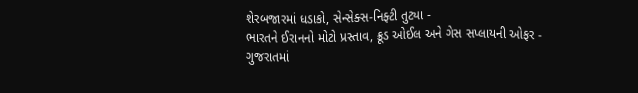શેરબજારમાં ધડાકો, સેન્સેક્સ-નિફ્ટી તુટ્યા -
ભારતને ઈરાનનો મોટો પ્રસ્તાવ, ક્રૂડ ઓઈલ અને ગેસ સપ્લાયની ઓફર -
ગુજરાતમાં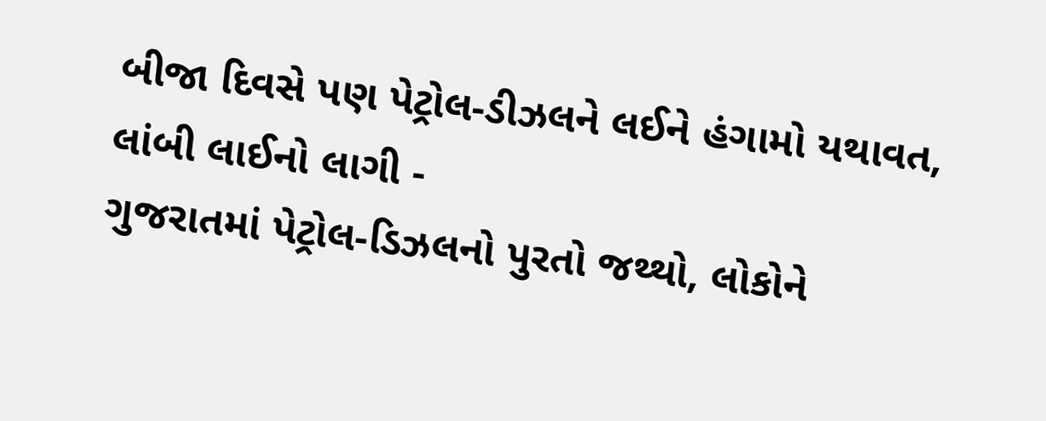બીજા દિવસે પણ પેટ્રોલ-ડીઝલને લઈને હંગામો યથાવત, લાંબી લાઈનો લાગી -
ગુજરાતમાં પેટ્રોલ-ડિઝલનો પુરતો જથ્થો, લોકોને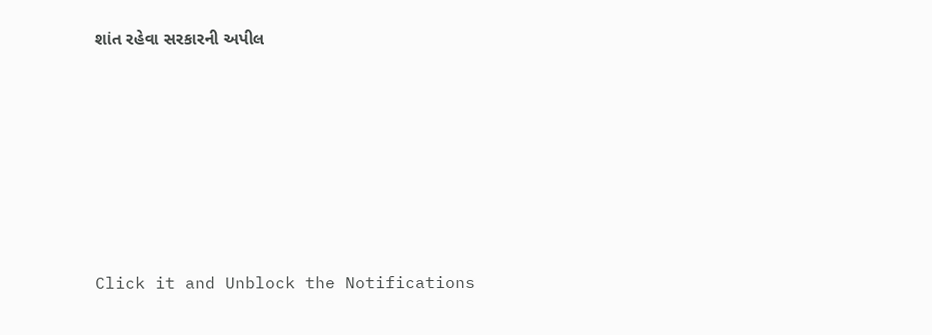શાંત રહેવા સરકારની અપીલ








Click it and Unblock the Notifications